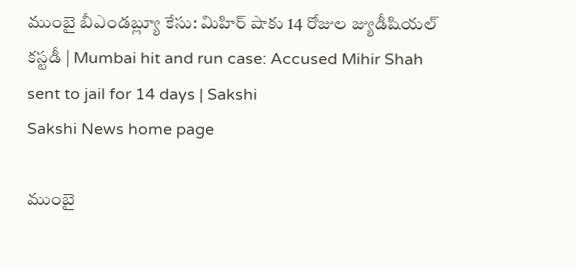ముంబై బీఎండ‌బ్ల్యూ కేసు: మిహిర్‌ షాకు 14 రోజుల జ్యుడీషియల్‌ కస్టడీ | Mumbai hit and run case: Accused Mihir Shah sent to jail for 14 days | Sakshi
Sakshi News home page

ముంబై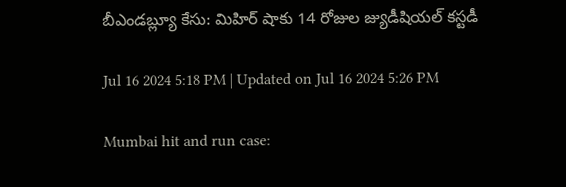బీఎండ‌బ్ల్యూ కేసు: మిహిర్‌ షాకు 14 రోజుల జ్యుడీషియల్‌ కస్టడీ

Jul 16 2024 5:18 PM | Updated on Jul 16 2024 5:26 PM

Mumbai hit and run case: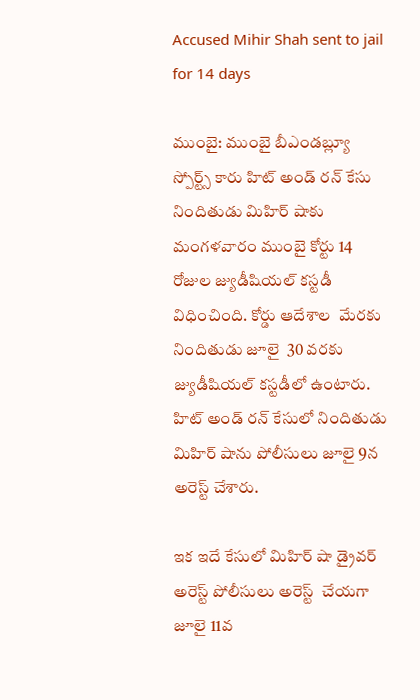Accused Mihir Shah sent to jail for 14 days

ముంబై: ముంబై బీఎండబ్ల్యూ స్పోర్ట్స్‌ కారు హిట్‌ అండ్‌ రన్‌ కేసు నిందితుడు మిహిర్‌ షాకు  మంగళవారం ముంబై కోర్టు 14 రోజుల జ్యుడీషియల్‌ కస్టడీ విధించింది. కోర్డు ఆదేశాల  మేరకు నిందితుడు జూలై  30 వరకు జ్యుడీషియల్‌ కస్టడీలో ఉంటారు. హిట్‌ అండ్‌ రన్‌ కేసులో నిందితుడు మిహిర్‌ షాను పోలీసులు జూలై 9న అరెస్ట్ చేశారు.

ఇక ఇదే కేసులో మిహిర్‌ షా డ్రైవర్‌ అరెస్ట్‌ పోలీసులు అరెస్ట్‌  చేయగా జూలై 11వ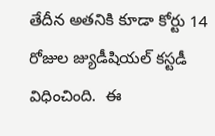తేదీన అతనికి కూడా కోర్టు 14 రోజుల జ్యుడీషియల్‌ కస్టడీ విధించింది.  ఈ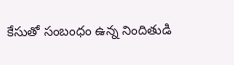కేసుతో సంబంధం ఉన్న నిందితుడి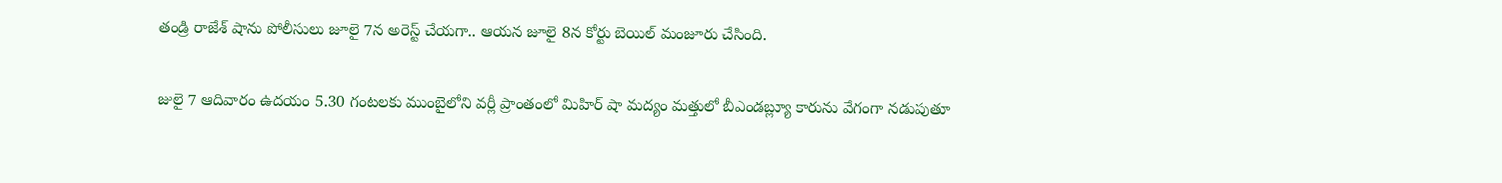తండ్రి రాజేశ్‌ షాను పోలీసులు జూలై 7న అరెస్ట్ చేయగా.. ఆయన జూలై 8న కోర్టు బెయిల్‌ మంజూరు చేసింది.

జులై 7 ఆదివారం ఉదయం 5.30 గంటలకు ముంబైలోని వర్లీ ప్రాంతంలో మిహిర్‌ షా మద్యం మత్తులో బీఎండబ్ల్యూ కారును వేగంగా నడుపుతూ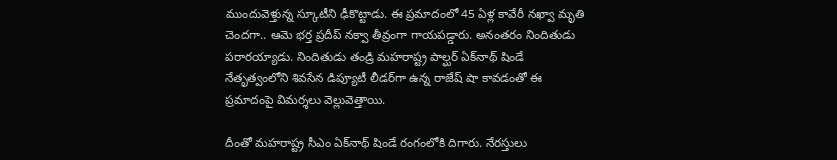ముందువెళ్తున్న స్కూటీని ఢీకొట్టాడు. ఈ ప్రమాదంలో 45 ఏళ్ల కావేరీ నఖ్వా మృతి చెందగా.. ఆమె భర్త ప్రదీప్‌ నక్వా తీవ్రంగా గాయపడ్డారు. అనంతరం నిందితుడు పరారయ్యాడు. నిందితుడు తండ్రి మహరాష్ట్ర పాల్ఘర్‌ ఏక్‌నాథ్ షిండే నేతృత్వంలోని శివసేన డిప్యూటీ లీడర్‌గా ఉన్న రాజేష్ షా కావడంతో ఈ ప్రమాదంపై విమర్శలు వెల్లువెత్తాయి.

దీంతో మహరాష్ట్ర సీఎం ఏక్‌నాథ్‌ షిండే రంగంలోకి దిగారు. నేరస్తులు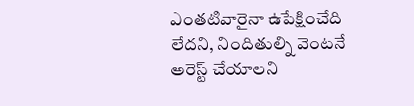ఎంతటివారైనా ఉపేక్షించేది లేదని, నిందితుల్ని వెంటనే అరెస్ట్‌ చేయాలని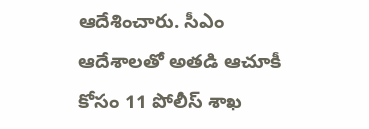ఆదేశించారు. సీఎం ఆదేశాలతో అతడి ఆచూకీ కోసం 11 పోలీస్‌ శాఖ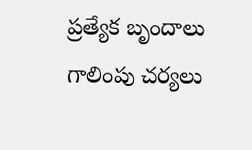ప్రత్యేక బృందాలు గాలింపు చర్యలు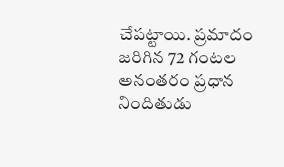చేపట్టాయి. ప్రమాదం జరిగిన 72 గంటల అనంతరం ప్రధాన నిందితుడు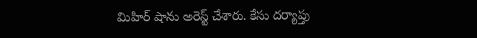మిహిర్‌ షాను అరెస్ట్‌ చేశారు. కేసు దర్యాప్తు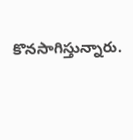కొనసాగిస్తున్నారు.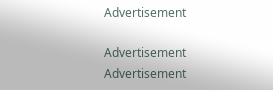Advertisement

Advertisement
Advertisement